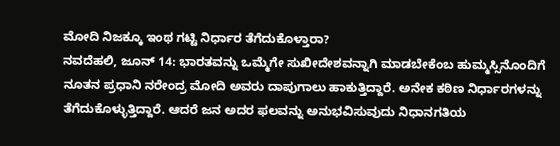ಮೋದಿ ನಿಜಕ್ಕೂ ಇಂಥ ಗಟ್ಟಿ ನಿರ್ಧಾರ ತೆಗೆದುಕೊಳ್ತಾರಾ?
ನವದೆಹಲಿ, ಜೂನ್ 14: ಭಾರತವನ್ನು ಒಮ್ಮೆಗೇ ಸುಖೀದೇಶವನ್ನಾಗಿ ಮಾಡಬೇಕೆಂಬ ಹುಮ್ಮಸ್ಸಿನೊಂದಿಗೆ ನೂತನ ಪ್ರಧಾನಿ ನರೇಂದ್ರ ಮೋದಿ ಅವರು ದಾಪುಗಾಲು ಹಾಕುತ್ತಿದ್ದಾರೆ. ಅನೇಕ ಕಠಿಣ ನಿರ್ಧಾರಗಳನ್ನು ತೆಗೆದುಕೊಳ್ಳುತ್ತಿದ್ದಾರೆ. ಆದರೆ ಜನ ಅದರ ಫಲವನ್ನು ಅನುಭವಿಸುವುದು ನಿಧಾನಗತಿಯ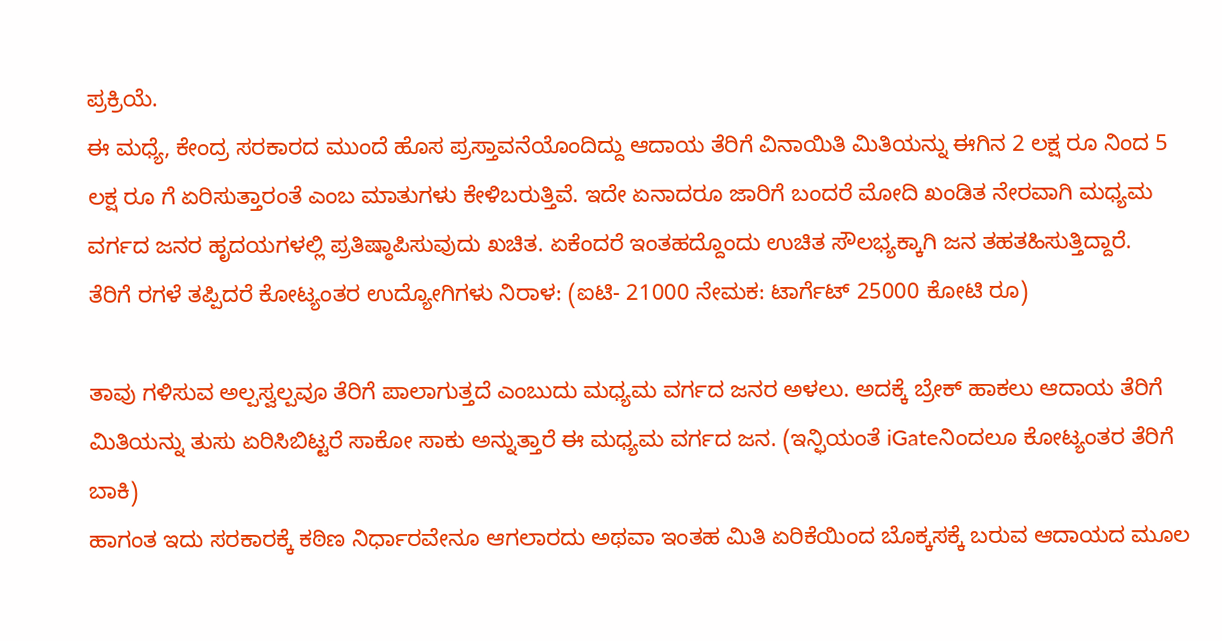ಪ್ರಕ್ರಿಯೆ.
ಈ ಮಧ್ಯೆ, ಕೇಂದ್ರ ಸರಕಾರದ ಮುಂದೆ ಹೊಸ ಪ್ರಸ್ತಾವನೆಯೊಂದಿದ್ದು ಆದಾಯ ತೆರಿಗೆ ವಿನಾಯಿತಿ ಮಿತಿಯನ್ನು ಈಗಿನ 2 ಲಕ್ಷ ರೂ ನಿಂದ 5 ಲಕ್ಷ ರೂ ಗೆ ಏರಿಸುತ್ತಾರಂತೆ ಎಂಬ ಮಾತುಗಳು ಕೇಳಿಬರುತ್ತಿವೆ. ಇದೇ ಏನಾದರೂ ಜಾರಿಗೆ ಬಂದರೆ ಮೋದಿ ಖಂಡಿತ ನೇರವಾಗಿ ಮಧ್ಯಮ ವರ್ಗದ ಜನರ ಹೃದಯಗಳಲ್ಲಿ ಪ್ರತಿಷ್ಠಾಪಿಸುವುದು ಖಚಿತ. ಏಕೆಂದರೆ ಇಂತಹದ್ದೊಂದು ಉಚಿತ ಸೌಲಭ್ಯಕ್ಕಾಗಿ ಜನ ತಹತಹಿಸುತ್ತಿದ್ದಾರೆ.
ತೆರಿಗೆ ರಗಳೆ ತಪ್ಪಿದರೆ ಕೋಟ್ಯಂತರ ಉದ್ಯೋಗಿಗಳು ನಿರಾಳ: (ಐಟಿ- 21000 ನೇಮಕ: ಟಾರ್ಗೆಟ್ 25000 ಕೋಟಿ ರೂ)

ತಾವು ಗಳಿಸುವ ಅಲ್ಪಸ್ವಲ್ಪವೂ ತೆರಿಗೆ ಪಾಲಾಗುತ್ತದೆ ಎಂಬುದು ಮಧ್ಯಮ ವರ್ಗದ ಜನರ ಅಳಲು. ಅದಕ್ಕೆ ಬ್ರೇಕ್ ಹಾಕಲು ಆದಾಯ ತೆರಿಗೆ ಮಿತಿಯನ್ನು ತುಸು ಏರಿಸಿಬಿಟ್ಟರೆ ಸಾಕೋ ಸಾಕು ಅನ್ನುತ್ತಾರೆ ಈ ಮಧ್ಯಮ ವರ್ಗದ ಜನ. (ಇನ್ಫಿಯಂತೆ iGateನಿಂದಲೂ ಕೋಟ್ಯಂತರ ತೆರಿಗೆ ಬಾಕಿ)
ಹಾಗಂತ ಇದು ಸರಕಾರಕ್ಕೆ ಕಠಿಣ ನಿರ್ಧಾರವೇನೂ ಆಗಲಾರದು ಅಥವಾ ಇಂತಹ ಮಿತಿ ಏರಿಕೆಯಿಂದ ಬೊಕ್ಕಸಕ್ಕೆ ಬರುವ ಆದಾಯದ ಮೂಲ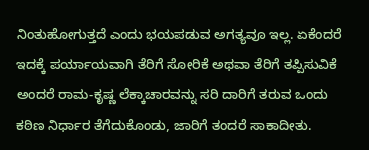ನಿಂತುಹೋಗುತ್ತದೆ ಎಂದು ಭಯಪಡುವ ಅಗತ್ಯವೂ ಇಲ್ಲ. ಏಕೆಂದರೆ ಇದಕ್ಕೆ ಪರ್ಯಾಯವಾಗಿ ತೆರಿಗೆ ಸೋರಿಕೆ ಅಥವಾ ತೆರಿಗೆ ತಪ್ಪಿಸುವಿಕೆ ಅಂದರೆ ರಾಮ-ಕೃಷ್ಣ ಲೆಕ್ಕಾಚಾರವನ್ನು ಸರಿ ದಾರಿಗೆ ತರುವ ಒಂದು ಕಠಿಣ ನಿರ್ಧಾರ ತೆಗೆದುಕೊಂಡು, ಜಾರಿಗೆ ತಂದರೆ ಸಾಕಾದೀತು.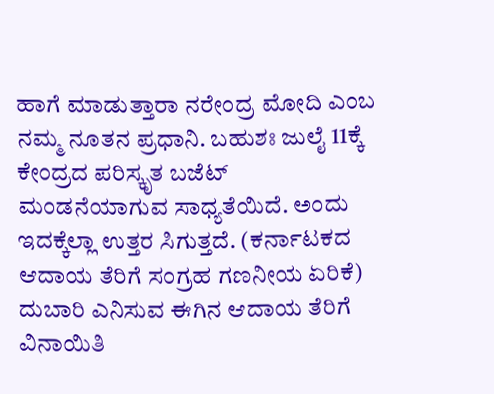ಹಾಗೆ ಮಾಡುತ್ತಾರಾ ನರೇಂದ್ರ ಮೋದಿ ಎಂಬ ನಮ್ಮ ನೂತನ ಪ್ರಧಾನಿ. ಬಹುಶಃ ಜುಲೈ 11ಕ್ಕೆ ಕೇಂದ್ರದ ಪರಿಸ್ಕೃತ ಬಜೆಟ್ ಮಂಡನೆಯಾಗುವ ಸಾಧ್ಯತೆಯಿದೆ. ಅಂದು ಇದಕ್ಕೆಲ್ಲಾ ಉತ್ತರ ಸಿಗುತ್ತದೆ. (ಕರ್ನಾಟಕದ ಆದಾಯ ತೆರಿಗೆ ಸಂಗ್ರಹ ಗಣನೀಯ ಏರಿಕೆ)
ದುಬಾರಿ ಎನಿಸುವ ಈಗಿನ ಆದಾಯ ತೆರಿಗೆ ವಿನಾಯಿತಿ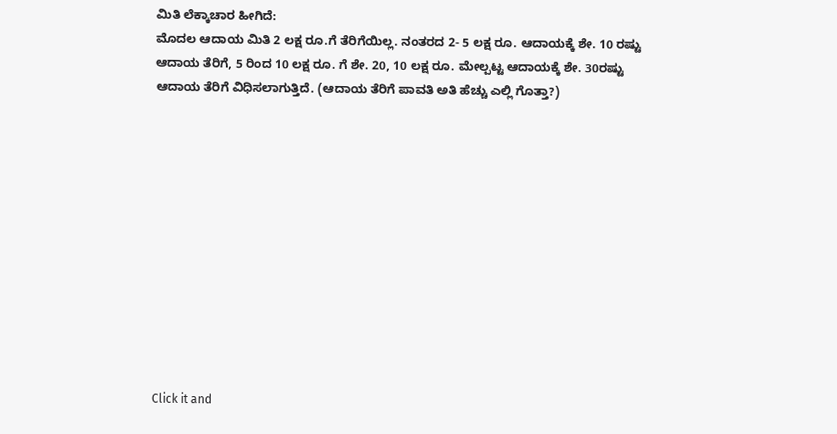ಮಿತಿ ಲೆಕ್ಕಾಚಾರ ಹೀಗಿದೆ:
ಮೊದಲ ಆದಾಯ ಮಿತಿ 2 ಲಕ್ಷ ರೂ.ಗೆ ತೆರಿಗೆಯಿಲ್ಲ. ನಂತರದ 2- 5 ಲಕ್ಷ ರೂ. ಆದಾಯಕ್ಕೆ ಶೇ. 10 ರಷ್ಟು ಆದಾಯ ತೆರಿಗೆ, 5 ರಿಂದ 10 ಲಕ್ಷ ರೂ. ಗೆ ಶೇ. 20, 10 ಲಕ್ಷ ರೂ. ಮೇಲ್ಪಟ್ಟ ಆದಾಯಕ್ಕೆ ಶೇ. 30ರಷ್ಟು ಆದಾಯ ತೆರಿಗೆ ವಿಧಿಸಲಾಗುತ್ತಿದೆ. (ಆದಾಯ ತೆರಿಗೆ ಪಾವತಿ ಅತಿ ಹೆಚ್ಚು ಎಲ್ಲಿ ಗೊತ್ತಾ?)












Click it and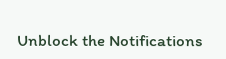Unblock the Notifications